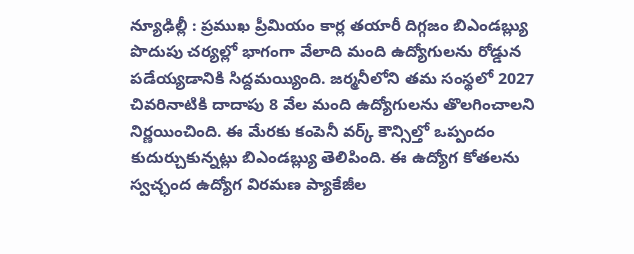న్యూఢిల్లీ : ప్రముఖ ప్రీమియం కార్ల తయారీ దిగ్గజం బిఎండబ్ల్యు పొదుపు చర్యల్లో భాగంగా వేలాది మంది ఉద్యోగులను రోడ్డున పడేయ్యడానికి సిద్దమయ్యింది. జర్మనీలోని తమ సంస్థలో 2027 చివరినాటికి దాదాపు 8 వేల మంది ఉద్యోగులను తొలగించాలని నిర్ణయించింది. ఈ మేరకు కంపెనీ వర్క్ కౌన్సిల్తో ఒప్పందం కుదుర్చుకున్నట్లు బిఎండబ్ల్యు తెలిపింది. ఈ ఉద్యోగ కోతలను స్వచ్ఛంద ఉద్యోగ విరమణ ప్యాకేజీల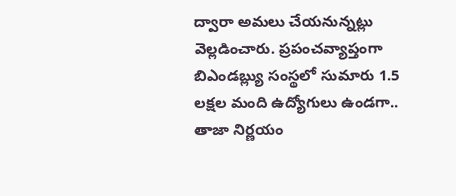ద్వారా అమలు చేయనున్నట్లు వెల్లడించారు. ప్రపంచవ్యాప్తంగా బిఎండబ్ల్యు సంస్థలో సుమారు 1.5 లక్షల మంది ఉద్యోగులు ఉండగా.. తాజా నిర్ణయం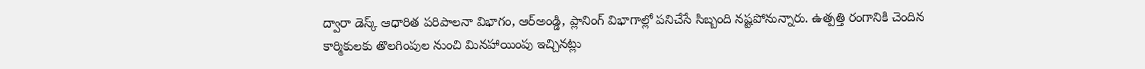ద్వారా డెస్క్ ఆధారిత పరిపాలనా విభాగం, ఆర్అండ్డి, ప్లానింగ్ విభాగాల్లో పనిచేసే సిబ్బంది నష్టపోనున్నారు. ఉత్పత్తి రంగానికి చెందిన కార్మికులకు తొలగింపుల నుంచి మినహాయింపు ఇచ్చినట్లు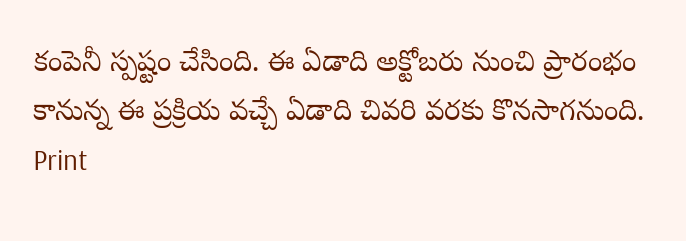కంపెనీ స్పష్టం చేసింది. ఈ ఏడాది అక్టోబరు నుంచి ప్రారంభం కానున్న ఈ ప్రక్రియ వచ్చే ఏడాది చివరి వరకు కొనసాగనుంది.
Print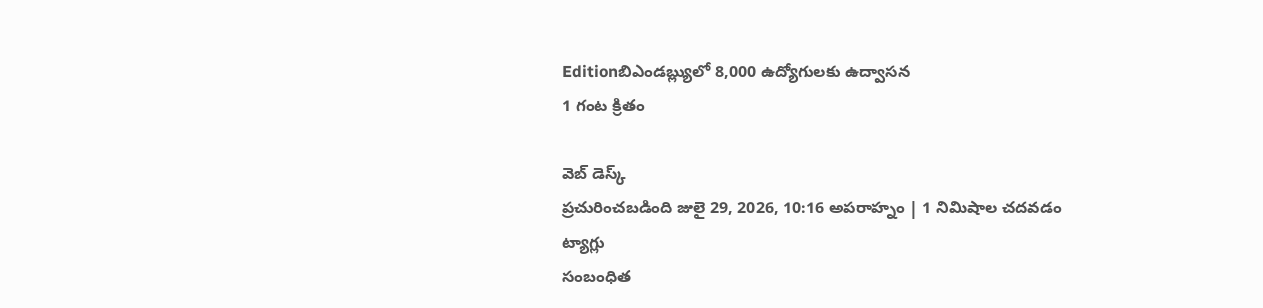Editionబిఎండబ్ల్యులో 8,000 ఉద్యోగులకు ఉద్వాసన
1 గంట క్రితం

వెబ్ డెస్క్
ప్రచురించబడింది జులై 29, 2026, 10:16 అపరాహ్నం | 1 నిమిషాల చదవడం
ట్యాగ్లు
సంబంధిత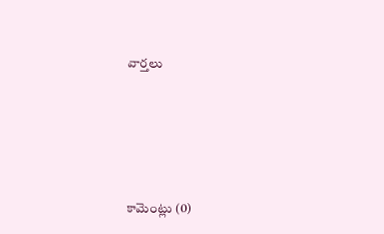వార్తలు







కామెంట్లు (0)